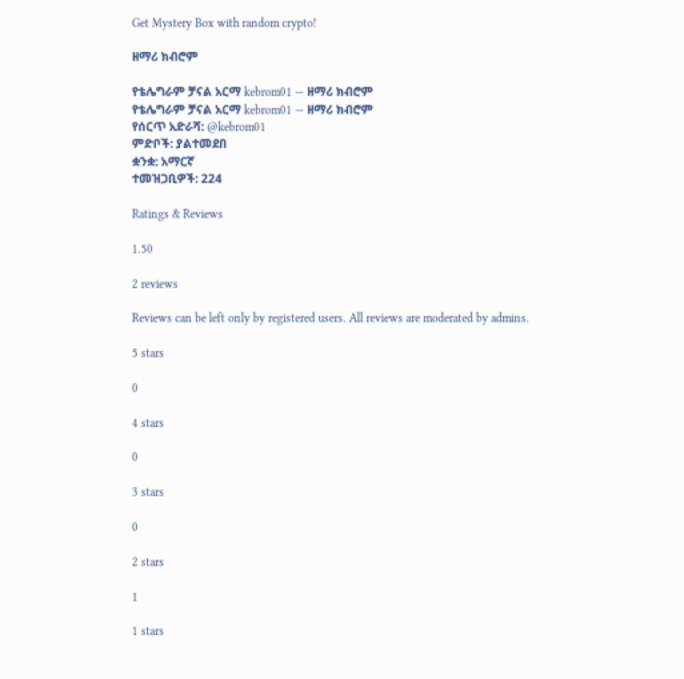Get Mystery Box with random crypto!

ዘማሪ ክብሮም

የቴሌግራም ቻናል አርማ kebrom01 — ዘማሪ ክብሮም
የቴሌግራም ቻናል አርማ kebrom01 — ዘማሪ ክብሮም
የሰርጥ አድራሻ: @kebrom01
ምድቦች: ያልተመደበ
ቋንቋ: አማርኛ
ተመዝጋቢዎች: 224

Ratings & Reviews

1.50

2 reviews

Reviews can be left only by registered users. All reviews are moderated by admins.

5 stars

0

4 stars

0

3 stars

0

2 stars

1

1 stars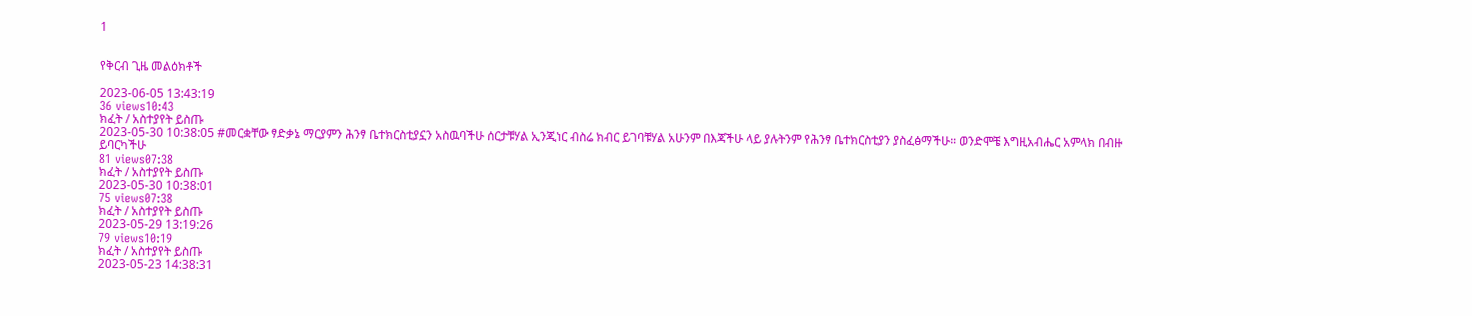1


የቅርብ ጊዜ መልዕክቶች

2023-06-05 13:43:19
36 views10:43
ክፈት / አስተያየት ይስጡ
2023-05-30 10:38:05 #መርቋቸው ፃድቃኔ ማርያምን ሕንፃ ቤተክርስቲያኗን አስዉባችሁ ሰርታቹሃል ኢንጂነር ብስሬ ክብር ይገባቹሃል አሁንም በእጃችሁ ላይ ያሉትንም የሕንፃ ቤተክርስቲያን ያስፈፅማችሁ። ወንድሞቼ እግዚአብሔር አምላክ በብዙ ይባርካችሁ
81 views07:38
ክፈት / አስተያየት ይስጡ
2023-05-30 10:38:01
75 views07:38
ክፈት / አስተያየት ይስጡ
2023-05-29 13:19:26
79 views10:19
ክፈት / አስተያየት ይስጡ
2023-05-23 14:38:31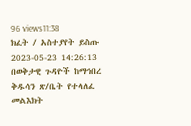96 views11:38
ክፈት / አስተያየት ይስጡ
2023-05-23 14:26:13 በወቅታዊ ጉዳዮች ከማኅበረ ቅዱሳን ጽ/ቤት የተላለፈ መልእክት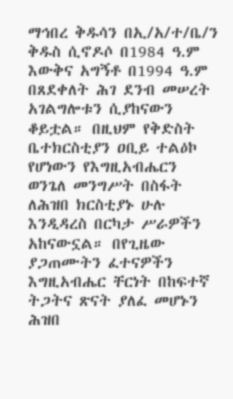ማኅበረ ቅዱሳን በኢ/አ/ተ/ቤ/ን ቅዱስ ሲኖዶሶ በ1984 ዓ.ም እውቅና አግኝቶ በ1994 ዓ.ም በጸደቀለት ሕገ ደንብ መሠረት አገልግሎቱን ሲያከናውን ቆይቷል። በዚህም የቅድስት ቤተክርስቲያን ዐቢይ ተልዕኮ የሆነውን የእግዚአብሔርን ወንጌለ መንግሥት በስፋት ለሕዝበ ክርስቲያኑ ሁሉ እንዲዳረስ በርካታ ሥራዎችን አከናውኗል። በየጊዜው ያጋጠሙትን ፈተናዎችን እግዚአብሔር ቸርነት በከፍተኛ ትጋትና ጽናት ያለፈ መሆኑን ሕዝበ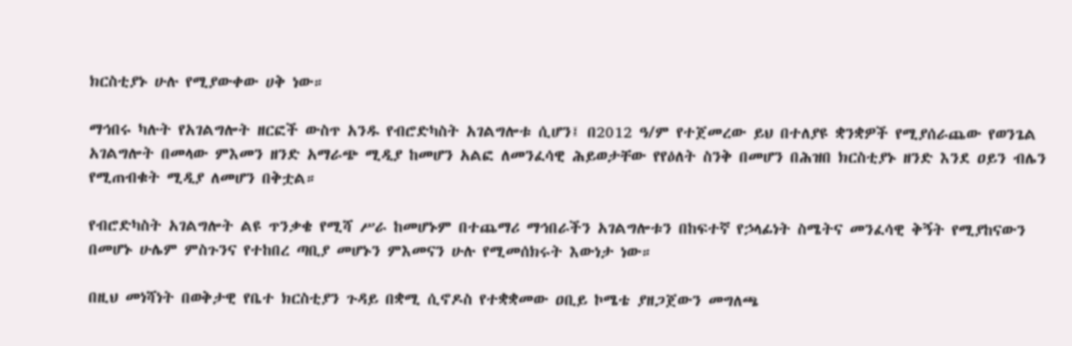ክርስቲያኑ ሁሉ የሚያውቀው ሀቅ ነው።

ማኅበሩ ካሉት የአገልግሎት ዘርፎች ውስጥ አንዱ የብሮድካስት አገልግሎቱ ሲሆን፤ በ2012 ዓ/ም የተጀመረው ይህ በተለያዩ ቋንቋዎች የሚያሰራጨው የወንጌል አገልግሎት በመላው ምእመን ዘንድ አማራጭ ሚዲያ ከመሆን አልፎ ለመንፈሳዊ ሕይወታቸው የየዕለት ስንቅ በመሆን በሕዝበ ክርስቲያኑ ዘንድ እንደ ዐይን ብሌን የሚጠብቁት ሚዲያ ለመሆን በቅቷል።

የብሮድካስት አገልግሎት ልዩ ጥንቃቄ የሚሻ ሥራ ከመሆኑም በተጨማሪ ማኅበራችን አገልግሎቱን በከፍተኛ የኃላፊነት ስሜትና መንፈሳዊ ቅኝት የሚያከናውን በመሆኑ ሁሌም ምስጉንና የተከበረ ጣቢያ መሆኑን ምእመናን ሁሉ የሚመሰክሩት እውነታ ነው።

በዚህ መነሻነት በወቅታዊ የቤተ ክርስቲያን ጉዳይ በቋሚ ሲኖዶስ የተቋቋመው ዐቢይ ኮሜቴ ያዘጋጀውን መግለጫ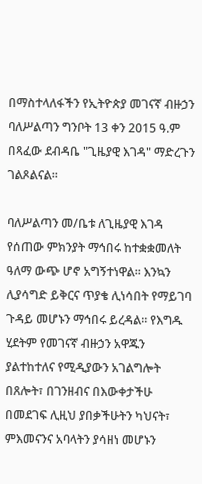በማስተላለፋችን የኢትዮጵያ መገናኛ ብዙኃን ባለሥልጣን ግንቦት 13 ቀን 2015 ዓ.ም በጻፈው ደብዳቤ "ጊዜያዊ እገዳ" ማድረጉን ገልጾልናል፡፡

ባለሥልጣን መ/ቤቱ ለጊዜያዊ እገዳ የሰጠው ምክንያት ማኅበሩ ከተቋቋመለት ዓለማ ውጭ ሆኖ አግኝተነዋል፡፡ እንኳን ሊያሳግድ ይቅርና ጥያቄ ሊነሳበት የማይገባ ጉዳይ መሆኑን ማኅበሩ ይረዳል። የእግዱ ሂደትም የመገናኛ ብዙኃን አዋጁን ያልተከተለና የሚዲያውን አገልግሎት በጸሎት፣ በገንዘብና በእውቀታችሁ በመደገፍ ሊዚህ ያበቃችሁትን ካህናት፣ ምእመናንና አባላትን ያሳዘነ መሆኑን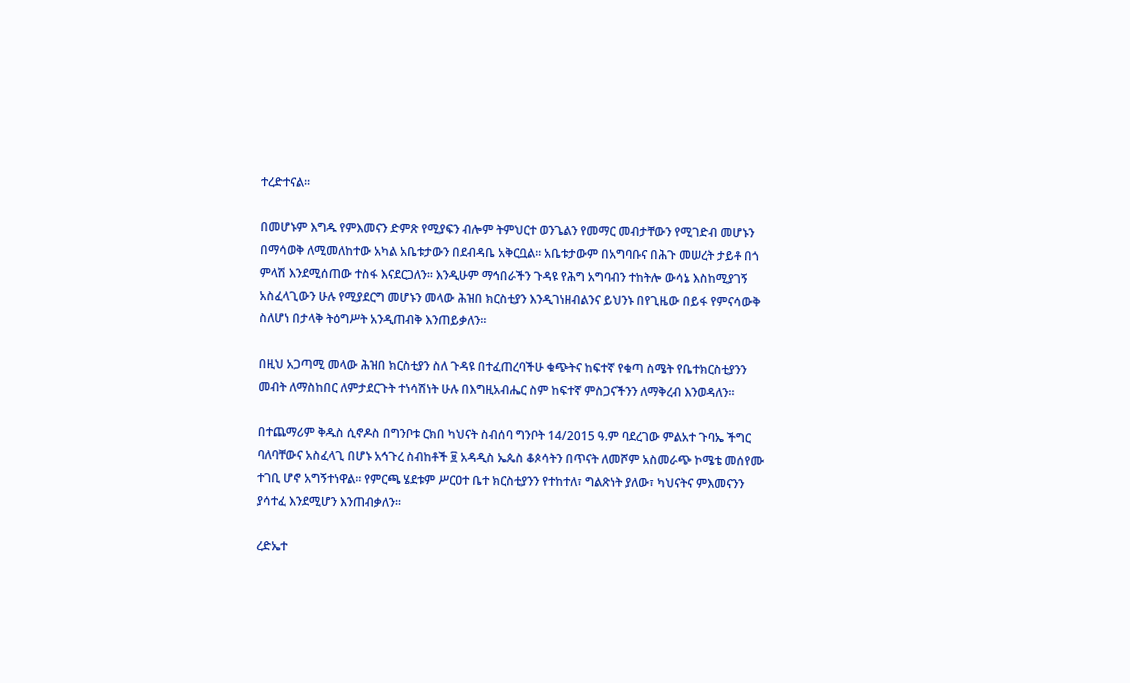ተረድተናል፡፡

በመሆኑም እግዱ የምእመናን ድምጽ የሚያፍን ብሎም ትምህርተ ወንጌልን የመማር መብታቸውን የሚገድብ መሆኑን በማሳወቅ ለሚመለከተው አካል አቤቱታውን በደብዳቤ አቅርቧል። አቤቱታውም በአግባቡና በሕጉ መሠረት ታይቶ በጎ ምላሽ እንደሚሰጠው ተስፋ እናደርጋለን። እንዲሁም ማኅበራችን ጉዳዩ የሕግ አግባብን ተከትሎ ውሳኔ እስከሚያገኝ አስፈላጊውን ሁሉ የሚያደርግ መሆኑን መላው ሕዝበ ክርስቲያን እንዲገነዘብልንና ይህንኑ በየጊዜው በይፋ የምናሳውቅ ስለሆነ በታላቅ ትዕግሥት አንዲጠብቅ እንጠይቃለን።

በዚህ አጋጣሚ መላው ሕዝበ ክርስቲያን ስለ ጉዳዩ በተፈጠረባችሁ ቁጭትና ከፍተኛ የቁጣ ስሜት የቤተክርስቲያንን መብት ለማስከበር ለምታደርጉት ተነሳሽነት ሁሉ በእግዚአብሔር ስም ከፍተኛ ምስጋናችንን ለማቅረብ እንወዳለን።

በተጨማሪም ቅዱስ ሲኖዶስ በግንቦቱ ርክበ ካህናት ስብሰባ ግንቦት 14/2015 ዓ.ም ባደረገው ምልአተ ጉባኤ ችግር ባለባቸውና አስፈላጊ በሆኑ አኅጉረ ስብከቶች ፱ አዳዲስ ኤጴስ ቆጶሳትን በጥናት ለመሾም አስመራጭ ኮሜቴ መሰየሙ ተገቢ ሆኖ አግኝተነዋል፡፡ የምርጫ ሄደቱም ሥርዐተ ቤተ ክርስቲያንን የተከተለ፣ ግልጽነት ያለው፣ ካህናትና ምእመናንን ያሳተፈ እንደሚሆን እንጠብቃለን፡፡

ረድኤተ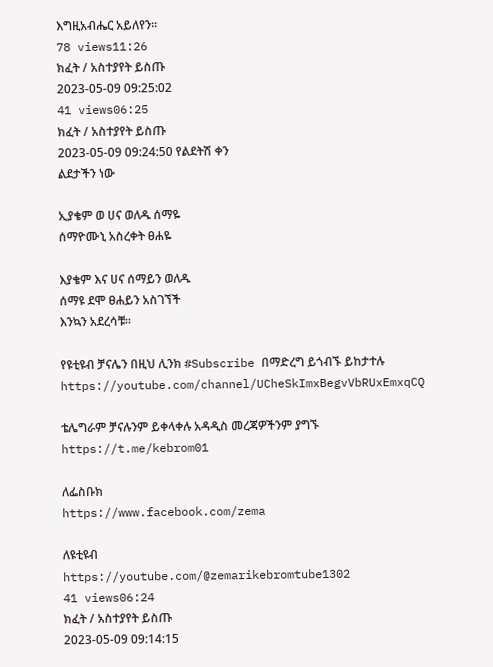እግዚአብሔር አይለየን፡፡
78 views11:26
ክፈት / አስተያየት ይስጡ
2023-05-09 09:25:02
41 views06:25
ክፈት / አስተያየት ይስጡ
2023-05-09 09:24:50 የልደትሽ ቀን
ልደታችን ነው

ኢያቄም ወ ሀና ወለዱ ሰማዬ
ሰማዮሙኒ አስረቀት ፀሐዬ

እያቄም እና ሀና ሰማይን ወለዱ
ሰማዩ ደሞ ፀሐይን አስገኘች
እንኳን አደረሳቹ።

የዩቲዩብ ቻናሌን በዚህ ሊንክ #Subscribe በማድረግ ይጎብኙ ይከታተሉ
https://youtube.com/channel/UCheSkImxBegvVbRUxEmxqCQ

ቴሌግራም ቻናሉንም ይቀላቀሉ አዳዲስ መረጃዎችንም ያግኙ
https://t.me/kebrom01

ለፌስቡክ
https://www.facebook.com/zema

ለዩቲዩብ
https://youtube.com/@zemarikebromtube1302
41 views06:24
ክፈት / አስተያየት ይስጡ
2023-05-09 09:14:15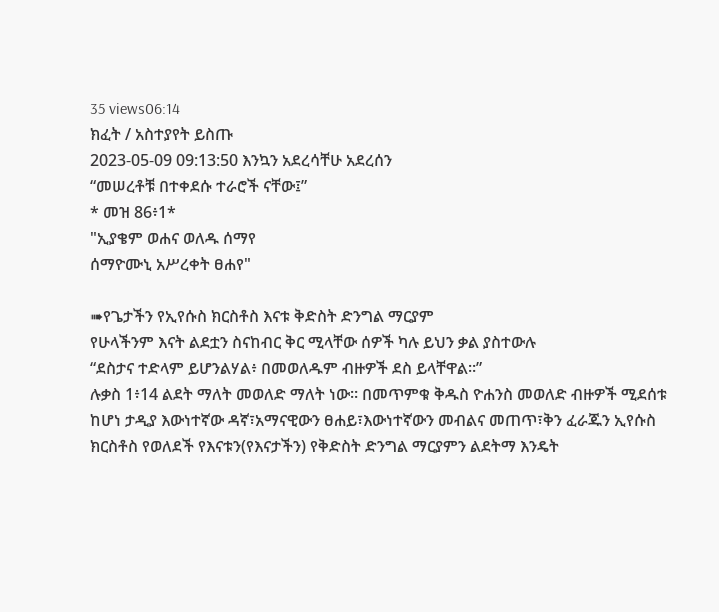35 views06:14
ክፈት / አስተያየት ይስጡ
2023-05-09 09:13:50 እንኳን አደረሳቸሁ አደረሰን
“መሠረቶቹ በተቀደሱ ተራሮች ናቸው፤”
* መዝ 86፥1*
"ኢያቄም ወሐና ወለዱ ሰማየ
ሰማዮሙኒ አሥረቀት ፀሐየ"

➠የጌታችን የኢየሱስ ክርስቶስ እናቱ ቅድስት ድንግል ማርያም
የሁላችንም እናት ልደቷን ስናከብር ቅር ሚላቸው ሰዎች ካሉ ይህን ቃል ያስተውሉ
“ደስታና ተድላም ይሆንልሃል፥ በመወለዱም ብዙዎች ደስ ይላቸዋል።”
ሉቃስ 1፥14 ልደት ማለት መወለድ ማለት ነው። በመጥምቁ ቅዱስ ዮሐንስ መወለድ ብዙዎች ሚደሰቱ ከሆነ ታዲያ እውነተኛው ዳኛ፣አማናዊውን ፀሐይ፣እውነተኛውን መብልና መጠጥ፣ቅን ፈራጁን ኢየሱስ ክርስቶስ የወለደች የእናቱን(የእናታችን) የቅድስት ድንግል ማርያምን ልደትማ እንዴት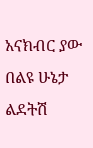አናክብር ያው በልዩ ሁኔታ ልደትሽ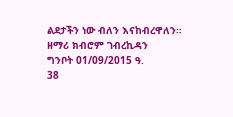ልደታችን ነው ብለን እናከብረዋለን።
ዘማሪ ክብሮም ገብረኪዳን
ግንቦት 01/09/2015 ዓ.
38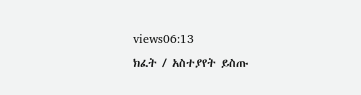views06:13
ክፈት / አስተያየት ይስጡ